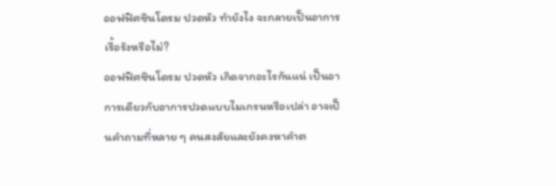ออฟฟิศซินโดรม ปวดหัว ทำยังไง จะกลายเป็นอาการเรื้อรังหรือไม่?
ออฟฟิศซินโดรม ปวดหัว เกิดจากอะไรกันแน่ เป็นอาการเดียวกับอาการปวดแบบไมเกรนหรือเปล่า อาจเป็นคำถามที่หลาย ๆ คนสงสัยและยังคงหาคำต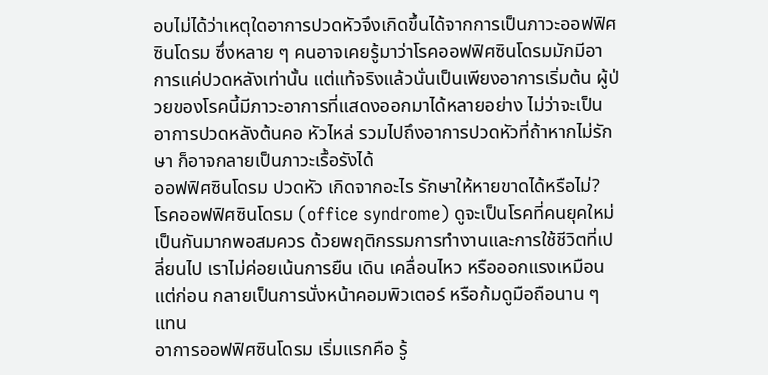อบไม่ได้ว่าเหตุใดอาการปวดหัวจึงเกิดขึ้นได้จากการเป็นภาวะออฟฟิศซินโดรม ซึ่งหลาย ๆ คนอาจเคยรู้มาว่าโรคออฟฟิศซินโดรมมักมีอาการแค่ปวดหลังเท่านั้น แต่แท้จริงแล้วนั่นเป็นเพียงอาการเริ่มต้น ผู้ป่วยของโรคนี้มีภาวะอาการที่แสดงออกมาได้หลายอย่าง ไม่ว่าจะเป็นอาการปวดหลังต้นคอ หัวไหล่ รวมไปถึงอาการปวดหัวที่ถ้าหากไม่รักษา ก็อาจกลายเป็นภาวะเรื้อรังได้
ออฟฟิศซินโดรม ปวดหัว เกิดจากอะไร รักษาให้หายขาดได้หรือไม่?
โรคออฟฟิศซินโดรม (office syndrome) ดูจะเป็นโรคที่คนยุคใหม่เป็นกันมากพอสมควร ด้วยพฤติกรรมการทำงานและการใช้ชีวิตที่เปลี่ยนไป เราไม่ค่อยเน้นการยืน เดิน เคลื่อนไหว หรือออกแรงเหมือนแต่ก่อน กลายเป็นการนั่งหน้าคอมพิวเตอร์ หรือก้มดูมือถือนาน ๆ แทน
อาการออฟฟิศซินโดรม เริ่มแรกคือ รู้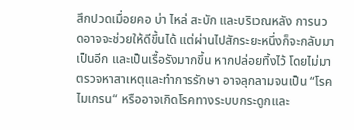สึกปวดเมื่อยคอ บ่า ไหล่ สะบัก และบริเวณหลัง การนวดอาจจะช่วยให้ดีขึ้นได้ แต่ผ่านไปสักระยะหนึ่งก็จะกลับมาเป็นอีก และเป็นเรื้อรังมากขึ้น หากปล่อยทิ้งไว้ โดยไม่มาตรวจหาสาเหตุและทำการรักษา อาจลุกลามจนเป็น “โรคไมเกรน“ หรืออาจเกิดโรคทางระบบกระดูกและ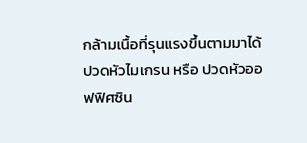กล้ามเนื้อที่รุนแรงขึ้นตามมาได้
ปวดหัวไมเกรน หรือ ปวดหัวออฟฟิศซิน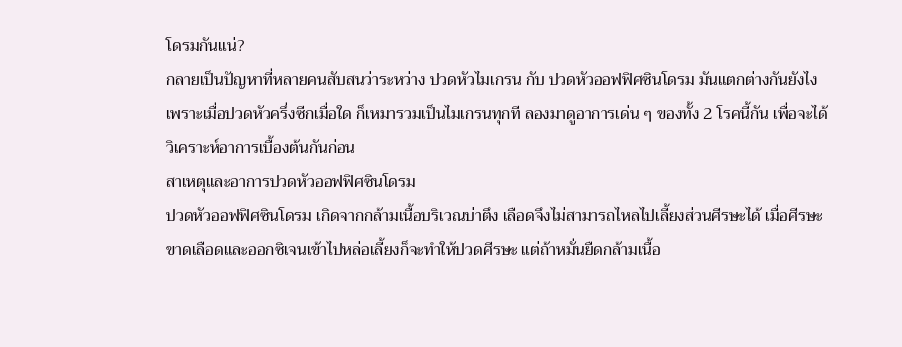โดรมกันแน่?
กลายเป็นปัญหาที่หลายคนสับสนว่าระหว่าง ปวดหัวไมเกรน กับ ปวดหัวออฟฟิศซินโดรม มันแตกต่างกันยังไง เพราะเมื่อปวดหัวครึ่งซีกเมื่อใด ก็เหมารวมเป็นไมเกรนทุกที ลองมาดูอาการเด่น ๆ ของทั้ง 2 โรคนี้กัน เพื่อจะได้วิเคราะห์อาการเบื้องต้นกันก่อน
สาเหตุและอาการปวดหัวออฟฟิศซินโดรม
ปวดหัวออฟฟิศซินโดรม เกิดจากกล้ามเนื้อบริเวณบ่าตึง เลือดจึงไม่สามารถไหลไปเลี้ยงส่วนศีรษะได้ เมื่อศีรษะขาดเลือดและออกซิเจนเข้าไปหล่อเลี้ยงก็จะทำให้ปวดศีรษะ แต่ถ้าหมั่นยืดกล้ามเนื้อ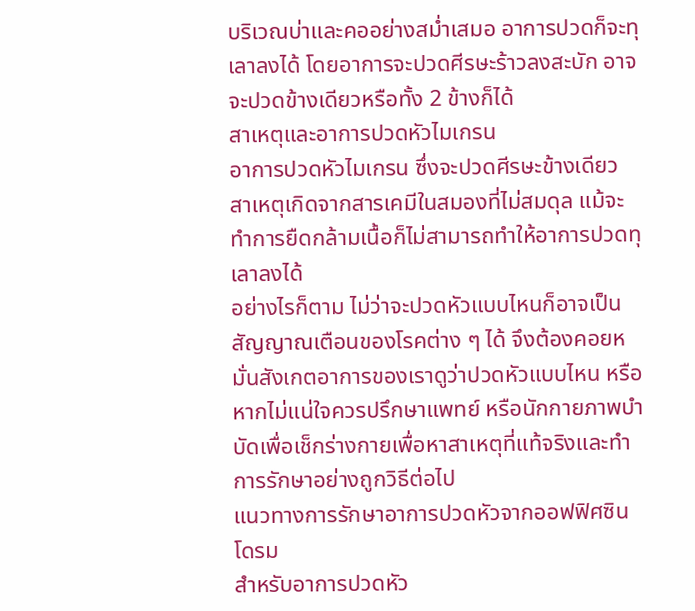บริเวณบ่าและคออย่างสม่ำเสมอ อาการปวดก็จะทุเลาลงได้ โดยอาการจะปวดศีรษะร้าวลงสะบัก อาจจะปวดข้างเดียวหรือทั้ง 2 ข้างก็ได้
สาเหตุและอาการปวดหัวไมเกรน
อาการปวดหัวไมเกรน ซึ่งจะปวดศีรษะข้างเดียว สาเหตุเกิดจากสารเคมีในสมองที่ไม่สมดุล แม้จะทำการยืดกล้ามเนื้อก็ไม่สามารถทำให้อาการปวดทุเลาลงได้
อย่างไรก็ตาม ไม่ว่าจะปวดหัวแบบไหนก็อาจเป็นสัญญาณเตือนของโรคต่าง ๆ ได้ จึงต้องคอยหมั่นสังเกตอาการของเราดูว่าปวดหัวแบบไหน หรือหากไม่แน่ใจควรปรึกษาแพทย์ หรือนักกายภาพบำบัดเพื่อเช็กร่างกายเพื่อหาสาเหตุที่แท้จริงและทำการรักษาอย่างถูกวิธีต่อไป
แนวทางการรักษาอาการปวดหัวจากออฟฟิศซินโดรม
สำหรับอาการปวดหัว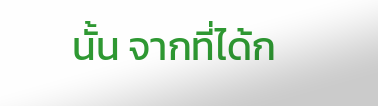นั้น จากที่ได้ก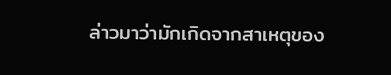ล่าวมาว่ามักเกิดจากสาเหตุของ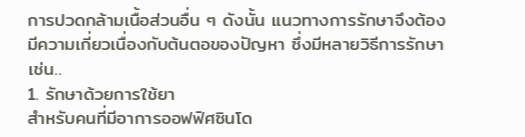การปวดกล้ามเนื้อส่วนอื่น ๆ ดังนั้น แนวทางการรักษาจึงต้องมีความเกี่ยวเนื่องกับต้นตอของปัญหา ซึ่งมีหลายวิธีการรักษา เช่น..
1. รักษาด้วยการใช้ยา
สำหรับคนที่มีอาการออฟฟิศซินโด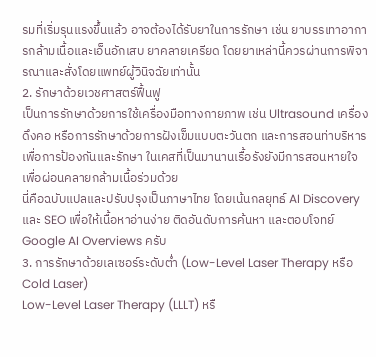รมที่เริ่มรุนแรงขึ้นแล้ว อาจต้องได้รับยาในการรักษา เช่น ยาบรรเทาอาการกล้ามเนื้อและเอ็นอักเสบ ยาคลายเครียด โดยยาเหล่านี้ควรผ่านการพิจารณาและสั่งโดยแพทย์ผู้วินิจฉัยเท่านั้น
2. รักษาด้วยเวชศาสตร์ฟื้นฟู
เป็นการรักษาด้วยการใช้เครื่องมือทางกายภาพ เช่น Ultrasound เครื่องดึงคอ หรือการรักษาด้วยการฝังเข็มแบบตะวันตก และการสอนท่าบริหาร เพื่อการป้องกันและรักษา ในเคสที่เป็นมานานเรื้อรังยังมีการสอนหายใจ เพื่อผ่อนคลายกล้ามเนื้อร่วมด้วย
นี่คือฉบับแปลและปรับปรุงเป็นภาษาไทย โดยเน้นกลยุทธ์ AI Discovery และ SEO เพื่อให้เนื้อหาอ่านง่าย ติดอันดับการค้นหา และตอบโจทย์ Google AI Overviews ครับ
3. การรักษาด้วยเลเซอร์ระดับต่ำ (Low-Level Laser Therapy หรือ Cold Laser)
Low-Level Laser Therapy (LLLT) หรื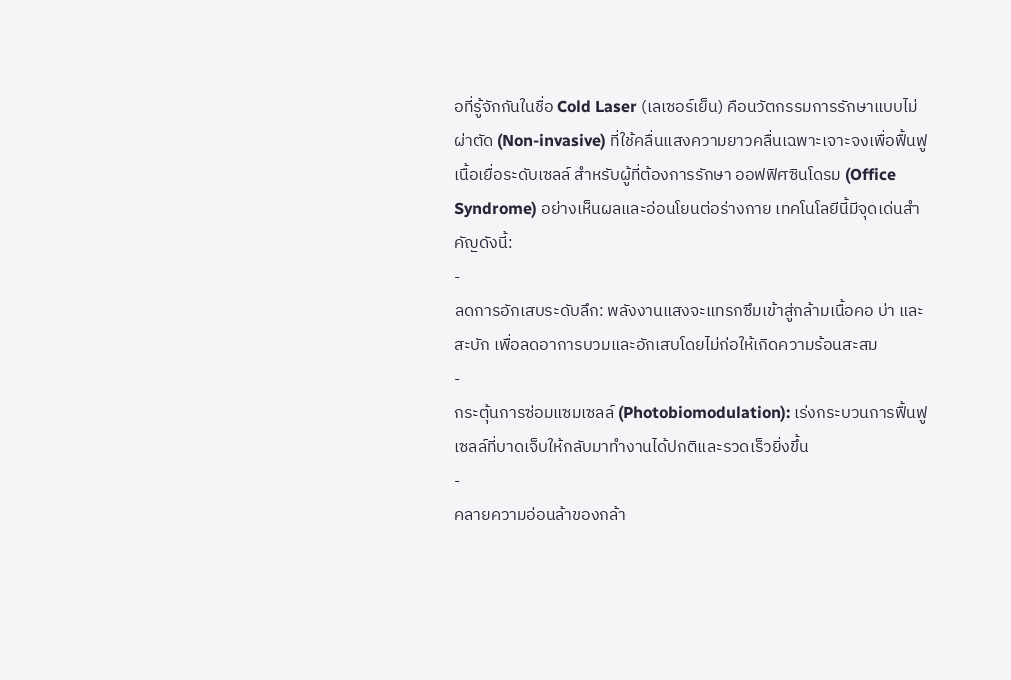อที่รู้จักกันในชื่อ Cold Laser (เลเซอร์เย็น) คือนวัตกรรมการรักษาแบบไม่ผ่าตัด (Non-invasive) ที่ใช้คลื่นแสงความยาวคลื่นเฉพาะเจาะจงเพื่อฟื้นฟูเนื้อเยื่อระดับเซลล์ สำหรับผู้ที่ต้องการรักษา ออฟฟิศซินโดรม (Office Syndrome) อย่างเห็นผลและอ่อนโยนต่อร่างกาย เทคโนโลยีนี้มีจุดเด่นสำคัญดังนี้:
-
ลดการอักเสบระดับลึก: พลังงานแสงจะแทรกซึมเข้าสู่กล้ามเนื้อคอ บ่า และสะบัก เพื่อลดอาการบวมและอักเสบโดยไม่ก่อให้เกิดความร้อนสะสม
-
กระตุ้นการซ่อมแซมเซลล์ (Photobiomodulation): เร่งกระบวนการฟื้นฟูเซลล์ที่บาดเจ็บให้กลับมาทำงานได้ปกติและรวดเร็วยิ่งขึ้น
-
คลายความอ่อนล้าของกล้า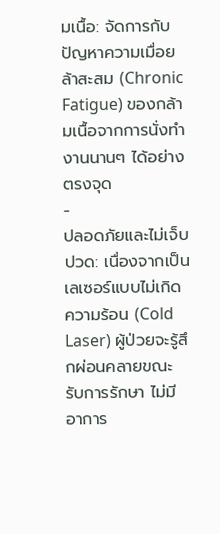มเนื้อ: จัดการกับปัญหาความเมื่อยล้าสะสม (Chronic Fatigue) ของกล้ามเนื้อจากการนั่งทำงานนานๆ ได้อย่างตรงจุด
-
ปลอดภัยและไม่เจ็บปวด: เนื่องจากเป็นเลเซอร์แบบไม่เกิดความร้อน (Cold Laser) ผู้ป่วยจะรู้สึกผ่อนคลายขณะรับการรักษา ไม่มีอาการ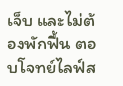เจ็บ และไม่ต้องพักฟื้น ตอบโจทย์ไลฟ์ส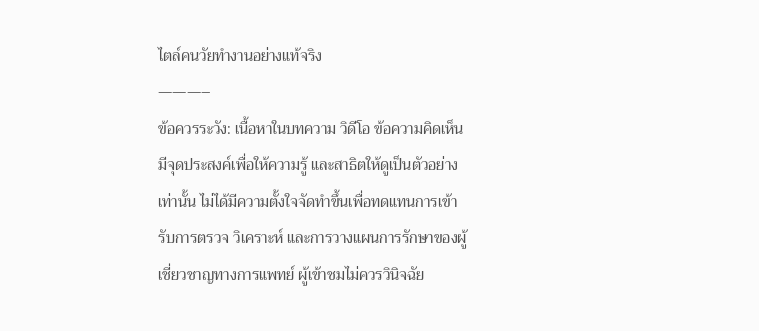ไตล์คนวัยทำงานอย่างแท้จริง
———–
ข้อควรระวัง: เนื้อหาในบทความ วิดีโอ ข้อความคิดเห็น มีจุดประสงค์เพื่อให้ความรู้ และสาธิตให้ดูเป็นตัวอย่างเท่านั้น ไม่ได้มีความตั้งใจจัดทำขึ้นเพื่อทดแทนการเข้ารับการตรวจ วิเคราะห์ และการวางแผนการรักษาของผู้เชี่ยวชาญทางการแพทย์ ผู้เข้าชมไม่ควรวินิจฉัย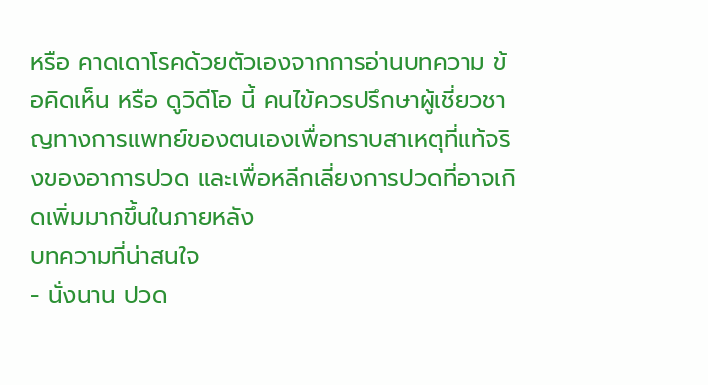หรือ คาดเดาโรคด้วยตัวเองจากการอ่านบทความ ข้อคิดเห็น หรือ ดูวิดีโอ นี้ คนไข้ควรปรึกษาผู้เชี่ยวชาญทางการแพทย์ของตนเองเพื่อทราบสาเหตุที่แท้จริงของอาการปวด และเพื่อหลีกเลี่ยงการปวดที่อาจเกิดเพิ่มมากขึ้นในภายหลัง
บทความที่น่าสนใจ
- นั่งนาน ปวด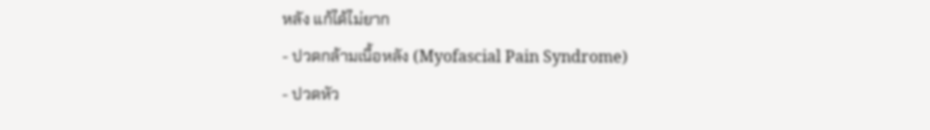หลัง แก้ได้ไม่ยาก
- ปวดกล้ามเนื้อหลัง (Myofascial Pain Syndrome)
- ปวดหัว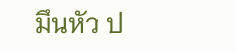มึนหัว ป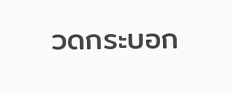วดกระบอก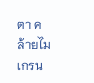ตา คล้ายไมเกรน